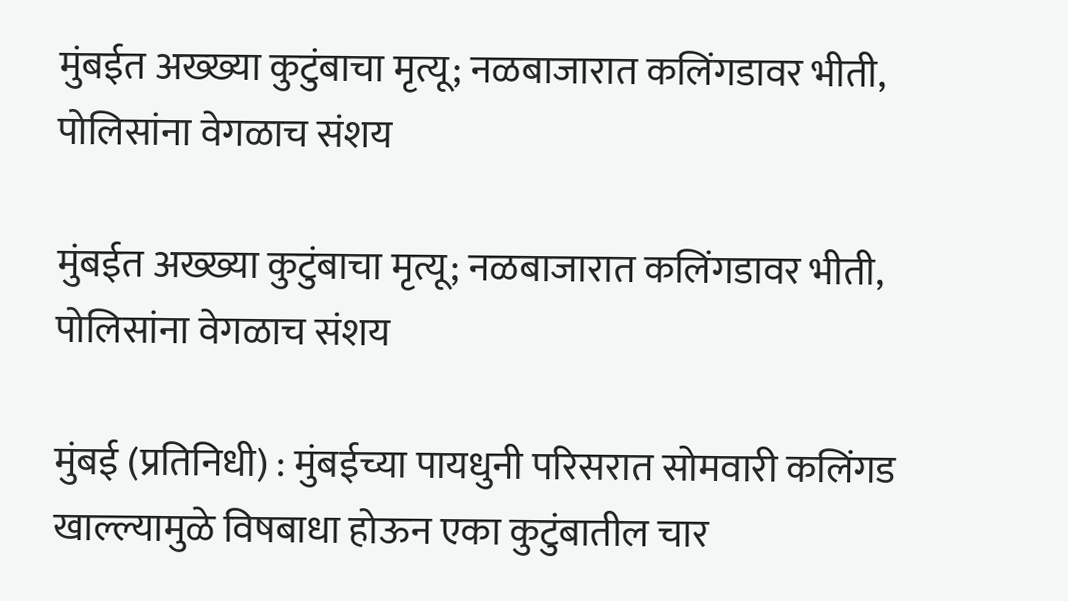मुंबईत अख्ख्या कुटुंबाचा मृत्यू; नळबाजारात कलिंगडावर भीती, पोलिसांना वेगळाच संशय

मुंबईत अख्ख्या कुटुंबाचा मृत्यू; नळबाजारात कलिंगडावर भीती, पोलिसांना वेगळाच संशय

मुंबई (प्रतिनिधी) : मुंबईच्या पायधुनी परिसरात सोमवारी कलिंगड खाल्ल्यामुळे विषबाधा होऊन एका कुटुंबातील चार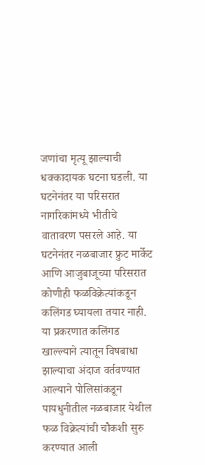जणांचा मृत्यू झाल्याची धक्कादायक घटना घडली. या घटनेनंतर या परिसरात नागरिकांमध्ये भीतीचे वातावरण पसरले आहे. या घटनेनंतर नळबाजार फ्रुट मार्केट आणि आजुबाजूच्या परिसरात कोणीही फळविक्रेत्यांकडून कलिंगड घ्यायला तयार नाही. या प्रकरणात कलिंगड खाल्ल्याने त्यातून विषबाधा झाल्याचा अंदाज वर्तवण्यात आल्याने पोलिसांकडून पायधुनीतील नळबाजार येथील फळ विक्रेत्यांची चौकशी सुरु करण्यात आली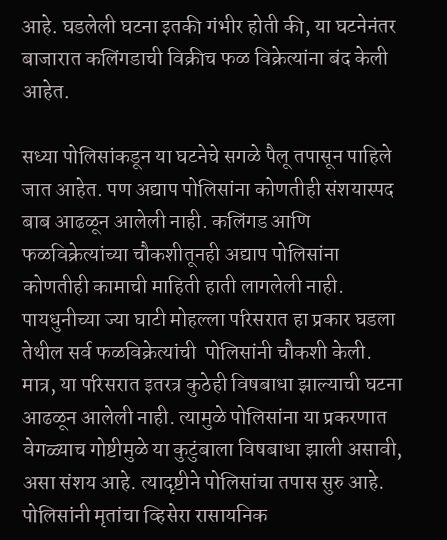आहे. घडलेली घटना इतकी गंभीर होती की, या घटनेनंतर बाजारात कलिंगडाची विक्रीच फळ विक्रेत्यांना बंद केली आहेत.

सध्या पोलिसांकडून या घटनेचे सगळे पैलू तपासून पाहिले जात आहेत. पण अद्याप पोलिसांना कोणतीही संशयास्पद बाब आढळून आलेली नाही. कलिंगड आणि फळविक्रेत्यांच्या चौकशीतूनही अद्याप पोलिसांना कोणतीही कामाची माहिती हाती लागलेली नाही. पायधुनीच्या ज्या घाटी मोहल्ला परिसरात हा प्रकार घडला तेथील सर्व फळविक्रेत्यांची  पोलिसांनी चौकशी केली. मात्र, या परिसरात इतरत्र कुठेही विषबाधा झाल्याची घटना आढळून आलेली नाही. त्यामुळे पोलिसांना या प्रकरणात वेगळ्याच गोष्टीमुळे या कुटुंबाला विषबाधा झाली असावी, असा संशय आहे. त्यादृष्टीने पोलिसांचा तपास सुरु आहे. पोलिसांनी मृतांचा व्हिसेरा रासायनिक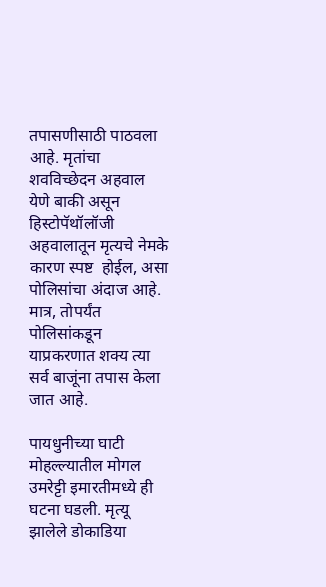तपासणीसाठी पाठवला आहे. मृतांचा शवविच्छेदन अहवाल येणे बाकी असून हिस्टोपॅथॉलॉजी अहवालातून मृत्यचे नेमके कारण स्पष्ट  होईल, असा पोलिसांचा अंदाज आहे. मात्र, तोपर्यंत पोलिसांकडून याप्रकरणात शक्य त्या सर्व बाजूंना तपास केला जात आहे.

पायधुनीच्या घाटी मोहल्ल्यातील मोगल उमरेट्टी इमारतीमध्ये ही घटना घडली. मृत्यू झालेले डोकाडिया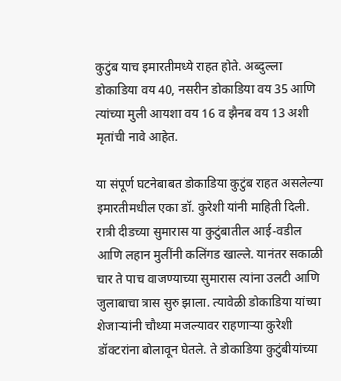कुटुंब याच इमारतीमध्ये राहत होते. अब्दुल्ला डोकाडिया वय 40, नसरीन डोकाडिया वय 35 आणि त्यांच्या मुली आयशा वय 16 व झैनब वय 13 अशी मृतांची नावे आहेत.

या संपूर्ण घटनेबाबत डोकाडिया कुटुंब राहत असलेल्या इमारतीमधील एका डॉ. कुरेशी यांनी माहिती दिली. रात्री दीडच्या सुमारास या कुटुंबातील आई-वडील आणि लहान मुलींनी कलिंगड खाल्ले. यानंतर सकाळी चार ते पाच वाजण्याच्या सुमारास त्यांना उलटी आणि जुलाबाचा त्रास सुरु झाला. त्यावेळी डोकाडिया यांच्या शेजाऱ्यांनी चौथ्या मजल्यावर राहणाऱ्या कुरेशी डॉक्टरांना बोलावून घेतले. ते डोकाडिया कुटुंबीयांच्या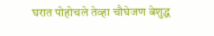घरात पोहोचले तेव्हा चौघेजण बेशुद्ध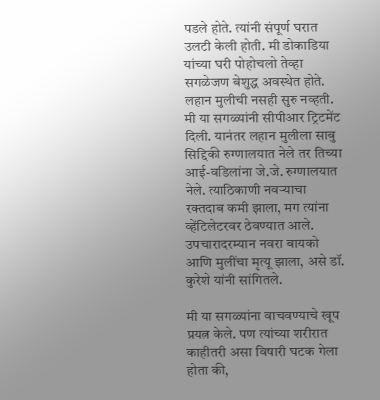पडले होते. त्यांनी संपूर्ण घरात उलटी केली होती. मी डोकाडिया यांच्या घरी पोहोचलो तेव्हा सगळेजण बेशुद्ध अवस्थेत होते. लहान मुलीची नसही सुरु नव्हती. मी या सगळ्यांनी सीपीआर ट्रिटमेंट दिली. यानंतर लहान मुलीला साबु सिद्दिकी रुग्णालयात नेले तर तिच्या आई-वडिलांना जे.जे. रुग्णालयात नेले. त्याठिकाणी नवऱ्याचा रक्तदाब कमी झाला, मग त्यांना व्हेंटिलेटरवर ठेवण्यात आले. उपचारादरम्यान नवरा बायको आणि मुलींचा मृत्यू झाला, असे डॉ. कुरेशे यांनी सांगितले.

मी या सगळ्यांना वाचवण्याचे खूप प्रयत्न केले. पण त्यांच्या शरीरात काहीतरी असा विषारी घटक गेला होता की,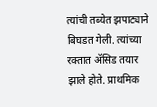त्यांची तब्येत झपाट्याने बिघडत गेली. त्यांच्या रक्तात ॲसिड तयार झाले होते. प्राथमिक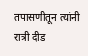तपासणीतून त्यांनी रात्री दीड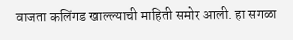वाजता कलिंगड खाल्ल्याची माहिती समोर आली. हा सगळा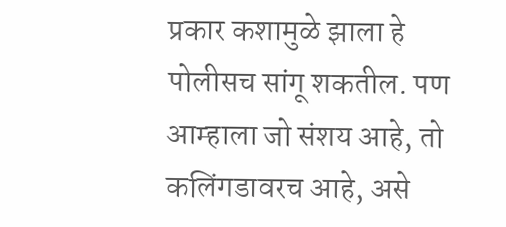प्रकार कशामुळे झाला हे पोलीसच सांगू शकतील. पण आम्हाला जो संशय आहे, तो कलिंगडावरच आहे, असे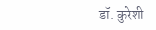डॉ. कुरेशी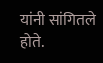यांनी सांगितले होते.